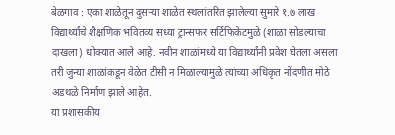बेळगाव : एका शाळेतून दुसऱ्या शाळेत स्थलांतरित झालेल्या सुमारे १.७ लाख विद्यार्थ्यांचे शैक्षणिक भवितव्य सध्या ट्रान्सफर सर्टिफिकेटमुळे (शाळा सोडल्याचा दाखला) धोक्यात आले आहे. नवीन शाळांमध्ये या विद्यार्थ्यांनी प्रवेश घेतला असला तरी जुन्या शाळांकडून वेळेत टीसी न मिळाल्यामुळे त्यांच्या अधिकृत नोंदणीत मोठे अडथळे निर्माण झाले आहेत.
या प्रशासकीय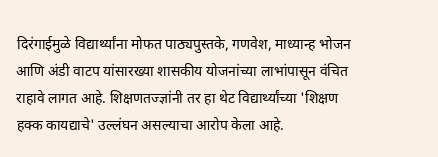दिरंगाईमुळे विद्यार्थ्यांना मोफत पाठ्यपुस्तके, गणवेश, माध्यान्ह भोजन आणि अंडी वाटप यांसारख्या शासकीय योजनांच्या लाभांपासून वंचित राहावे लागत आहे. शिक्षणतज्ज्ञांनी तर हा थेट विद्यार्थ्यांच्या 'शिक्षण हक्क कायद्याचे' उल्लंघन असल्याचा आरोप केला आहे.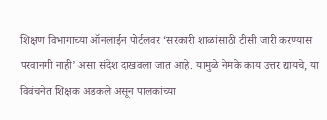शिक्षण विभागाच्या ऑनलाईन पोर्टलवर ‘सरकारी शाळांसाठी टीसी जारी करण्यास परवानगी नाही’ असा संदेश दाखवला जात आहे. यामुळे नेमके काय उत्तर द्यायचे, या विवंचनेत शिक्षक अडकले असून पालकांच्या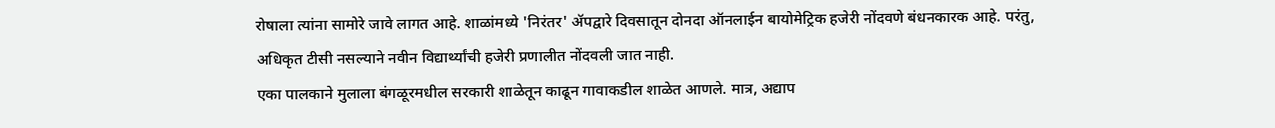रोषाला त्यांना सामोरे जावे लागत आहे. शाळांमध्ये 'निरंतर' ॲपद्वारे दिवसातून दोनदा ऑनलाईन बायोमेट्रिक हजेरी नोंदवणे बंधनकारक आहे. परंतु, अधिकृत टीसी नसल्याने नवीन विद्यार्थ्यांची हजेरी प्रणालीत नोंदवली जात नाही.
एका पालकाने मुलाला बंगळूरमधील सरकारी शाळेतून काढून गावाकडील शाळेत आणले. मात्र, अद्याप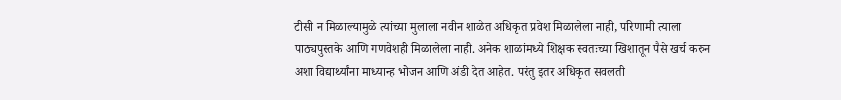टीसी न मिळाल्यामुळे त्यांच्या मुलाला नवीन शाळेत अधिकृत प्रवेश मिळालेला नाही, परिणामी त्याला पाठ्यपुस्तके आणि गणवेशही मिळालेला नाही. अनेक शाळांमध्ये शिक्षक स्वतःच्या खिशातून पैसे खर्च करुन अशा विद्यार्थ्यांना माध्यान्ह भोजन आणि अंडी देत आहेत. परंतु इतर अधिकृत सवलती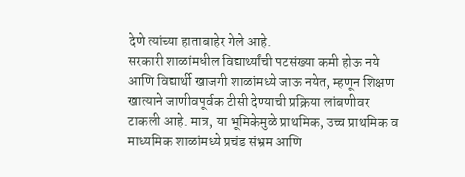देणे त्यांच्या हाताबाहेर गेले आहे.
सरकारी शाळांमधील विद्यार्थ्यांची पटसंख्या कमी होऊ नये आणि विद्यार्थी खाजगी शाळांमध्ये जाऊ नयेत, म्हणून शिक्षण खात्याने जाणीवपूर्वक टीसी देण्याची प्रक्रिया लांबणीवर टाकली आहे. मात्र, या भूमिकेमुळे प्राथमिक, उच्च प्राथमिक व माध्यमिक शाळांमध्ये प्रचंड संभ्रम आणि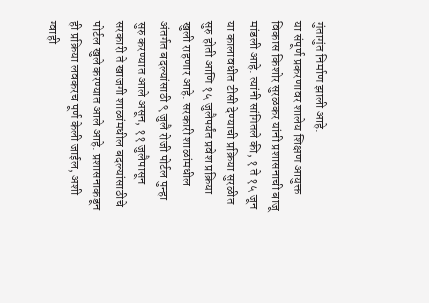गुंतागुंत निर्माण झाली आहे.
या संपूर्ण प्रकरणावर शालेय शिक्षण आयुक्त विकास किशोर सुरळकर यांनी प्रशासनाची बाजू मांडली आहे. त्यांनी सांगितले की, १ ते १५ जून या कालावधीत टीसी देण्याची प्रक्रिया सुरळीत सुरु होती आणि १५ जुलैपर्यंत प्रवेश प्रक्रिया खुली राहणार आहे. सरकारी शाळांमधील अंतर्गत बदल्यांसाठी ९ जुलै रोजी पोर्टल पुन्हा सुरु करण्यात आले असून, ११ जुलैपासून सरकारी ते खाजगी शाळांमधील बदल्यांसाठीचे पोर्टल खुले करण्यात आले आहे. प्रशासनाकडून ही प्रक्रिया लवकरच पूर्ण केली जाईल, अशी ग्वाही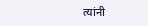त्यांनी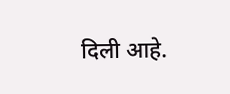दिली आहे.